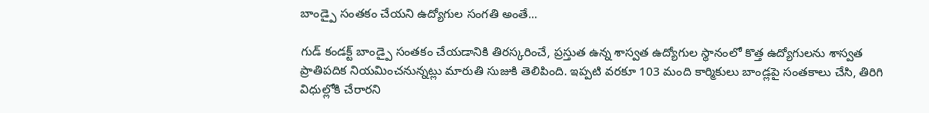బాండ్పై సంతకం చేయని ఉద్యోగుల సంగతి అంతే...

గుడ్ కండక్ట్ బాండ్పై సంతకం చేయడానికి తిరస్కరించే, ప్రస్తుత ఉన్న శాస్వత ఉద్యోగుల స్థానంలో కొత్త ఉద్యోగులను శాస్వత ప్రాతిపదిక నియమించనున్నట్లు మారుతి సుజుకి తెలిపింది. ఇప్పటి వరకూ 103 మంది కార్మికులు బాండ్లపై సంతకాలు చేసి, తిరిగి విధుల్లోకి చేరారని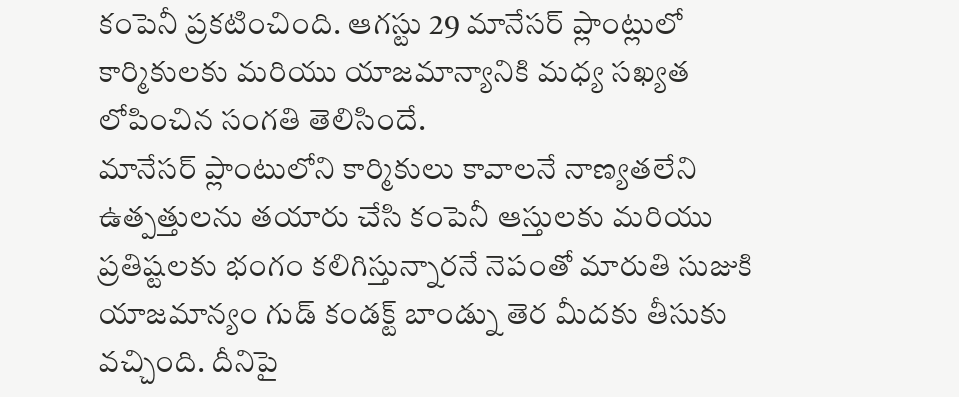కంపెనీ ప్రకటించింది. ఆగస్టు 29 మానేసర్ ప్లాంట్లులో కార్మికులకు మరియు యాజమాన్యానికి మధ్య సఖ్యత లోపించిన సంగతి తెలిసిందే.
మానేసర్ ప్లాంటులోని కార్మికులు కావాలనే నాణ్యతలేని ఉత్పత్తులను తయారు చేసి కంపెనీ ఆస్తులకు మరియు ప్రతిష్టలకు భంగం కలిగిస్తున్నారనే నెపంతో మారుతి సుజుకి యాజమాన్యం గుడ్ కండక్ట్ బాండ్ను తెర మీదకు తీసుకు వచ్చింది. దీనిపై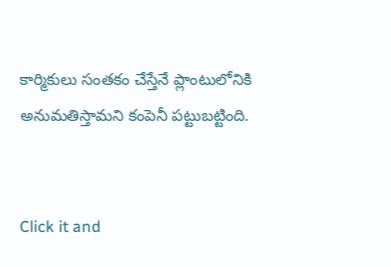కార్మికులు సంతకం చేస్తేనే ప్లాంటులోనికి అనుమతిస్తామని కంపెనీ పట్టుబట్టింది.


Click it and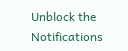Unblock the Notifications